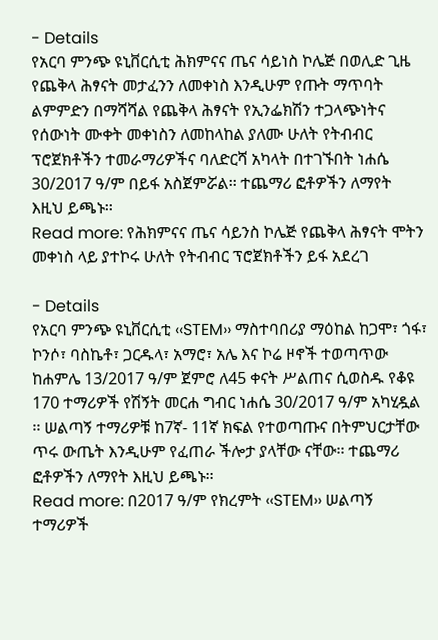- Details
የአርባ ምንጭ ዩኒቨርሲቲ ሕክምናና ጤና ሳይነስ ኮሌጅ በወሊድ ጊዜ የጨቅላ ሕፃናት መታፈንን ለመቀነስ እንዲሁም የጡት ማጥባት ልምምድን በማሻሻል የጨቅላ ሕፃናት የኢንፌክሽን ተጋላጭነትና የሰውነት ሙቀት መቀነስን ለመከላከል ያለሙ ሁለት የትብብር ፕሮጀክቶችን ተመራማሪዎችና ባለድርሻ አካላት በተገኙበት ነሐሴ 30/2017 ዓ/ም በይፋ አስጀምሯል፡፡ ተጨማሪ ፎቶዎችን ለማየት እዚህ ይጫኑ፡፡
Read more: የሕክምናና ጤና ሳይንስ ኮሌጅ የጨቅላ ሕፃናት ሞትን መቀነስ ላይ ያተኮሩ ሁለት የትብብር ፕሮጀክቶችን ይፋ አደረገ

- Details
የአርባ ምንጭ ዩኒቨርሲቲ ‹‹STEM›› ማስተባበሪያ ማዕከል ከጋሞ፣ ጎፋ፣ ኮንሶ፣ ባስኬቶ፣ ጋርዱላ፣ አማሮ፣ አሌ እና ኮሬ ዞኖች ተወጣጥው ከሐምሌ 13/2017 ዓ/ም ጀምሮ ለ45 ቀናት ሥልጠና ሲወስዱ የቆዩ 170 ተማሪዎች የሽኝት መርሐ ግብር ነሐሴ 30/2017 ዓ/ም አካሂዷል ፡፡ ሠልጣኝ ተማሪዎቹ ከ7ኛ- 11ኛ ክፍል የተወጣጡና በትምህርታቸው ጥሩ ውጤት እንዲሁም የፈጠራ ችሎታ ያላቸው ናቸው፡፡ ተጨማሪ ፎቶዎችን ለማየት እዚህ ይጫኑ፡፡
Read more: በ2017 ዓ/ም የክረምት ‹‹STEM›› ሠልጣኝ ተማሪዎች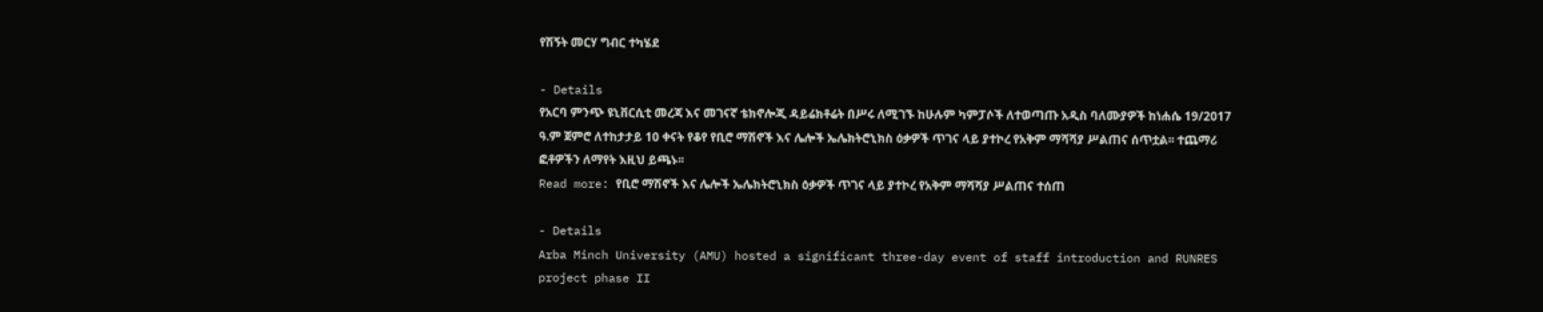የሽኝት መርሃ ግብር ተካሄደ

- Details
የአርባ ምንጭ ዩኒቨርሲቲ መረጃ እና መገናኛ ቴክኖሎጂ ዳይሬክቶሬት በሥሩ ለሚገኙ ከሁሉም ካምፓሶች ለተወጣጡ አዲስ ባለሙያዎች ከነሐሴ 19/2017 ዓ.ም ጀምሮ ለተከታታይ 10 ቀናት የቆየ የቢሮ ማሽኖች እና ሌሎች ኤሌክትሮኒክስ ዕቃዎች ጥገና ላይ ያተኮረ የአቅም ማሻሻያ ሥልጠና ሰጥቷል፡፡ ተጨማሪ ፎቶዎችን ለማየት እዚህ ይጫኑ፡፡
Read more: የቢሮ ማሽኖች እና ሌሎች ኤሌክትሮኒክስ ዕቃዎች ጥገና ላይ ያተኮረ የአቅም ማሻሻያ ሥልጠና ተሰጠ

- Details
Arba Minch University (AMU) hosted a significant three-day event of staff introduction and RUNRES project phase II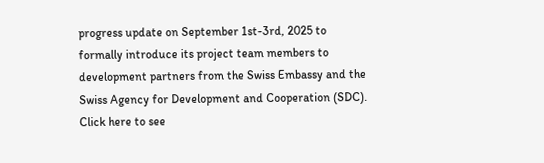progress update on September 1st-3rd, 2025 to formally introduce its project team members to development partners from the Swiss Embassy and the Swiss Agency for Development and Cooperation (SDC). Click here to see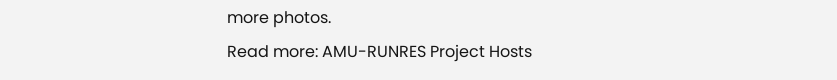more photos.
Read more: AMU-RUNRES Project Hosts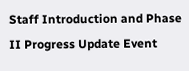Staff Introduction and Phase II Progress Update Event